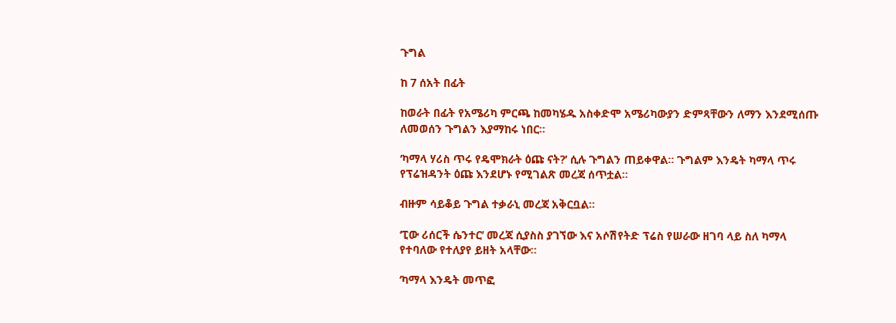ጉግል

ከ 7 ሰአት በፊት

ከወራት በፊት የአሜሪካ ምርጫ ከመካሄዱ አስቀድሞ አሜሪካውያን ድምጻቸውን ለማን እንደሚሰጡ ለመወሰን ጉግልን እያማከሩ ነበር።

‘ካማላ ሃሪስ ጥሩ የዴሞክራት ዕጩ ናት?’ ሲሉ ጉግልን ጠይቀዋል። ጉግልም እንዴት ካማላ ጥሩ የፕሬዝዳንት ዕጩ እንደሆኑ የሚገልጽ መረጃ ሰጥቷል።

ብዙም ሳይቆይ ጉግል ተቃራኒ መረጃ አቅርቧል።

‘ፒው ሪሰርች ሴንተር’ መረጃ ሲያስስ ያገኘው እና አሶሽየትድ ፕሬስ የሠራው ዘገባ ላይ ስለ ካማላ የተባለው የተለያየ ይዘት አላቸው።

‘ካማላ እንዴት መጥፎ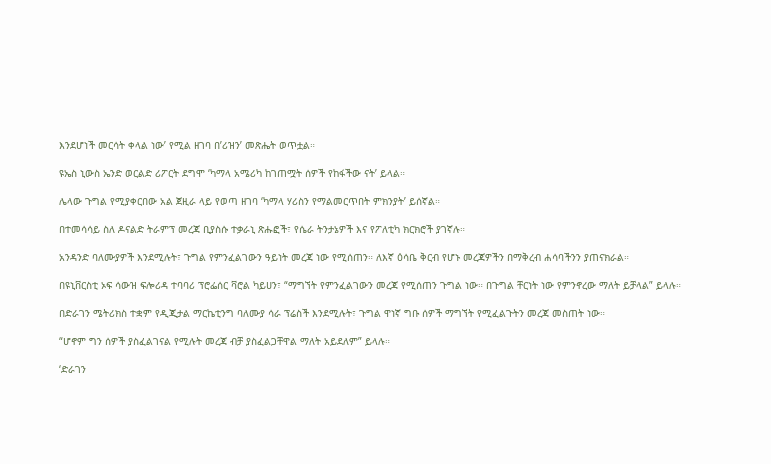እንደሆነች መርሳት ቀላል ነው’ የሚል ዘገባ በ’ሪዝን’ መጽሔት ወጥቷል።

ዩኤስ ኒውስ ኤንድ ወርልድ ሪፖርት ደግሞ ‘ካማላ አሜሪካ ከገጠሟት ሰዎች የከፋችው ናት’ ይላል።

ሌላው ጉግል የሚያቀርበው አል ጀዚራ ላይ የወጣ ዘገባ ‘ካማላ ሃሪስን የማልመርጥበት ምክንያት’ ይሰኛል።

በተመሳሳይ ስለ ዶናልድ ትራምፕ መረጃ ቢያስሱ ተቃራኒ ጽሑፎች፣ የሴራ ትንታኔዎች እና የፖለቲካ ክርክሮች ያገኛሉ።

አንዳንድ ባለሙያዎች እንደሚሉት፣ ጉግል የምንፈልገውን ዓይነት መረጃ ነው የሚሰጠን። ለእኛ ዕሳቤ ቅርብ የሆኑ መረጃዎችን በማቅረብ ሐሳባችንን ያጠናክራል።

በዩኒቨርስቲ ኦፍ ሳውዝ ፍሎሪዳ ተባባሪ ፕሮፌሰር ቫሮል ካይሀን፣ “ማግኘት የምንፈልገውን መረጃ የሚሰጠን ጉግል ነው። በጉግል ቸርነት ነው የምንኖረው ማለት ይቻላል” ይላሉ።

በድራገን ሜትሪክስ ተቋም የዲጂታል ማርኬቲንግ ባለሙያ ሳራ ፕሬስች እንደሚሉት፣ ጉግል ዋነኛ ግቡ ሰዎች ማግኘት የሚፈልጉትን መረጃ መስጠት ነው።

“ሆኖም ግን ሰዎች ያስፈልገናል የሚሉት መረጃ ብቻ ያስፈልጋቸዋል ማለት አይደለም” ይላሉ።

‘ድራገን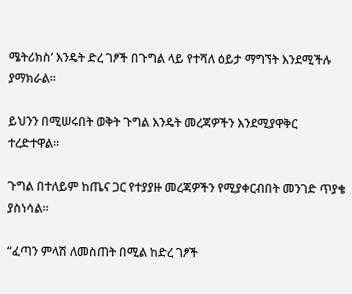ሜትሪክስ’ እንዴት ድረ ገፆች በጉግል ላይ የተሻለ ዕይታ ማግኘት እንደሚችሉ ያማክራል።

ይህንን በሚሠሩበት ወቅት ጉግል እንዴት መረጃዎችን እንደሚያዋቅር ተረድተዋል።

ጉግል በተለይም ከጤና ጋር የተያያዙ መረጃዎችን የሚያቀርብበት መንገድ ጥያቄ ያስነሳል።

“ፈጣን ምላሽ ለመስጠት በሚል ከድረ ገፆች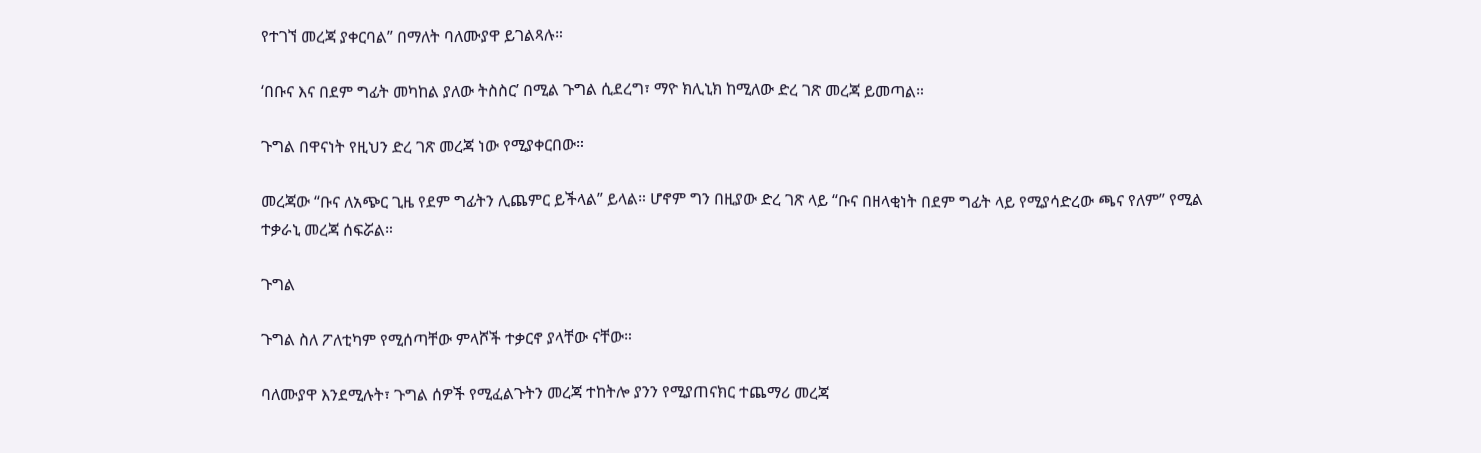የተገኘ መረጃ ያቀርባል” በማለት ባለሙያዋ ይገልጻሉ።

‘በቡና እና በደም ግፊት መካከል ያለው ትስስር’ በሚል ጉግል ሲደረግ፣ ማዮ ክሊኒክ ከሚለው ድረ ገጽ መረጃ ይመጣል።

ጉግል በዋናነት የዚህን ድረ ገጽ መረጃ ነው የሚያቀርበው።

መረጃው “ቡና ለአጭር ጊዜ የደም ግፊትን ሊጨምር ይችላል” ይላል። ሆኖም ግን በዚያው ድረ ገጽ ላይ “ቡና በዘላቂነት በደም ግፊት ላይ የሚያሳድረው ጫና የለም” የሚል ተቃራኒ መረጃ ሰፍሯል።

ጉግል

ጉግል ስለ ፖለቲካም የሚሰጣቸው ምላሾች ተቃርኖ ያላቸው ናቸው።

ባለሙያዋ እንደሚሉት፣ ጉግል ሰዎች የሚፈልጉትን መረጃ ተከትሎ ያንን የሚያጠናክር ተጨማሪ መረጃ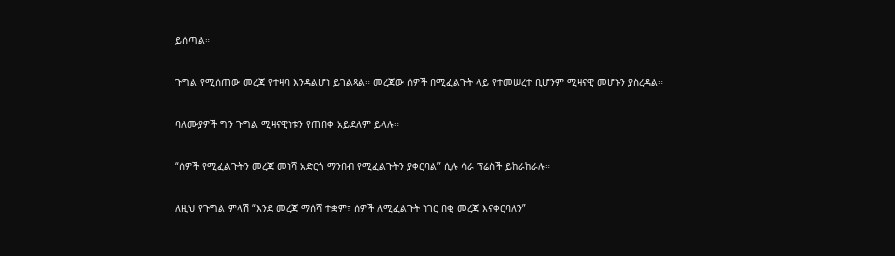ይሰጣል።

ጉግል የሚሰጠው መረጃ የተዛባ እንዳልሆነ ይገልጻል። መረጃው ሰዎች በሚፈልጉት ላይ የተመሠረተ ቢሆንም ሚዛናዊ መሆኑን ያስረዳል።

ባለሙያዎች ግን ጉግል ሚዛናዊነቱን የጠበቀ አይደለም ይላሉ።

“ሰዎች የሚፈልጉትን መረጃ መነሻ አድርጎ ማንበብ የሚፈልጉትን ያቀርባል” ሲሉ ሳራ ፕሬስች ይከራከራሉ።

ለዚህ የጉግል ምላሽ “እንደ መረጃ ማሰሻ ተቋም፣ ሰዎች ለሚፈልጉት ነገር በቂ መረጃ እናቀርባለን”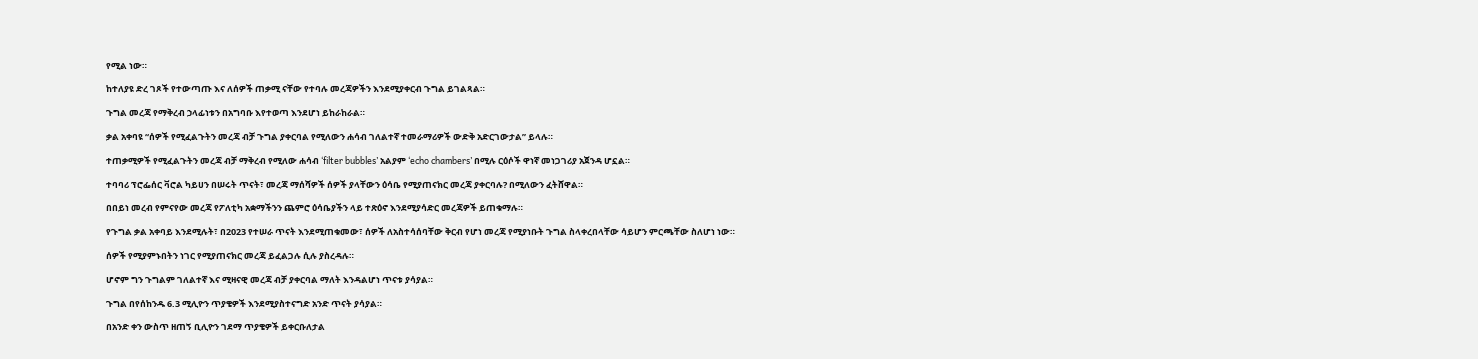የሚል ነው።

ከተለያዩ ድረ ገጾች የተውጣጡ እና ለሰዎች ጠቃሚ ናቸው የተባሉ መረጃዎችን እንደሚያቀርብ ጉግል ይገልጻል።

ጉግል መረጃ የማቅረብ ኃላፊነቱን በአግባቡ እየተወጣ እንደሆነ ይከራከራል።

ቃል አቀባዩ “ሰዎች የሚፈልጉትን መረጃ ብቻ ጉግል ያቀርባል የሚለውን ሐሳብ ገለልተኛ ተመራማሪዎች ውድቅ አድርገውታል” ይላሉ።

ተጠቃሚዎች የሚፈልጉትን መረጃ ብቻ ማቅረብ የሚለው ሐሳብ ‘filter bubbles’ አልያም ‘echo chambers’ በሚሉ ርዕሶች ዋነኛ መነጋገሪያ አጀንዳ ሆኗል።

ተባባሪ ፕሮፌሰር ቫሮል ካይሀን በሠሩት ጥናት፣ መረጃ ማሰሻዎች ሰዎች ያላቸውን ዕሳቤ የሚያጠናክር መረጃ ያቀርባሉ? በሚለውን ፈትሸዋል።

በበይነ መረብ የምናየው መረጃ የፖለቲካ አቋማችንን ጨምሮ ዕሳቤያችን ላይ ተጽዕኖ እንደሚያሳድር መረጃዎች ይጠቁማሉ።

የጉግል ቃል አቀባይ እንደሚሉት፣ በ2023 የተሠራ ጥናት እንደሚጠቁመው፣ ሰዎች ለአስተሳሰባቸው ቅርብ የሆነ መረጃ የሚያነቡት ጉግል ስላቀረበላቸው ሳይሆን ምርጫቸው ስለሆነ ነው።

ሰዎች የሚያምኑበትን ነገር የሚያጠናክር መረጃ ይፈልጋሉ ሲሉ ያስረዳሉ።

ሆኖም ግን ጉግልም ገለልተኛ እና ሚዛናዊ መረጃ ብቻ ያቀርባል ማለት እንዳልሆነ ጥናቱ ያሳያል።

ጉግል በየሰከንዱ 6.3 ሚሊዮን ጥያቄዎች እንደሚያስተናግድ አንድ ጥናት ያሳያል።

በአንድ ቀን ውስጥ ዘጠኝ ቢሊዮን ገደማ ጥያቄዎች ይቀርቡለታል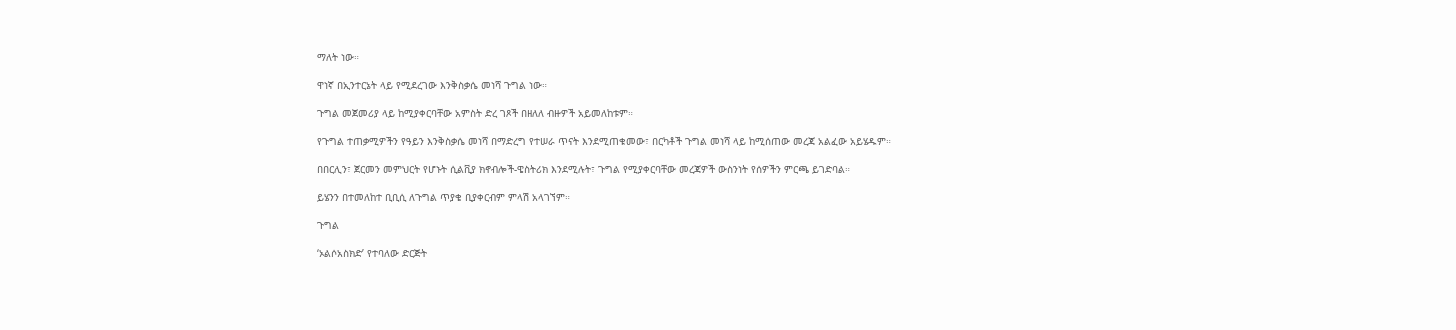ማለት ነው።

ዋነኛ በኢንተርኔት ላይ የሚደረገው እንቅስቃሴ መነሻ ጉግል ነው።

ጉግል መጀመሪያ ላይ ከሚያቀርባቸው አምስት ድረ ገጾች በዘለለ ብዙዎች አይመለከቱም።

የጉግል ተጠቃሚዎችን የዓይን እንቅስቃሴ መነሻ በማድረግ የተሠራ ጥናት እንደሚጠቁመው፣ በርካቶች ጉግል መነሻ ላይ ከሚሰጠው መረጃ አልፈው አይሄዱም።

በበርሊን፣ ጀርመን መምህርት የሆኑት ሲልቪያ ክኖብሎች-ዌስትሪክ እንደሚሉት፣ ጉግል የሚያቀርባቸው መረጃዎች ውስንነት የሰዎችን ምርጫ ይገድባል።

ይሄንን በተመለከተ ቢቢሲ ለጉግል ጥያቄ ቢያቀርብም ምላሽ አላገኘም።

ጉግል

‘ኦልሶአስክድ’ የተባለው ድርጅት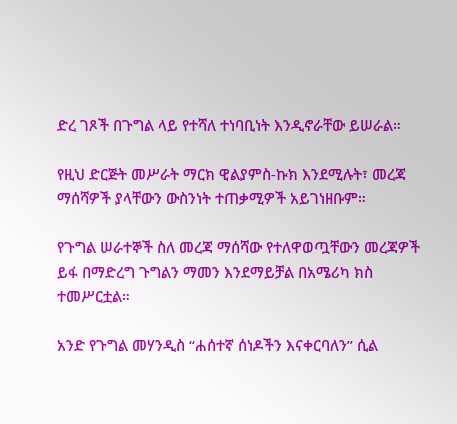ድረ ገጾች በጉግል ላይ የተሻለ ተነባቢነት እንዲኖራቸው ይሠራል።

የዚህ ድርጅት መሥራት ማርክ ዊልያምስ-ኩክ እንደሚሉት፣ መረጃ ማሰሻዎች ያላቸውን ውስንነት ተጠቃሚዎች አይገነዘቡም።

የጉግል ሠራተኞች ስለ መረጃ ማሰሻው የተለዋወጧቸውን መረጃዎች ይፋ በማድረግ ጉግልን ማመን እንደማይቻል በአሜሪካ ክስ ተመሥርቷል።

አንድ የጉግል መሃንዲስ “ሐሰተኛ ሰነዶችን እናቀርባለን” ሲል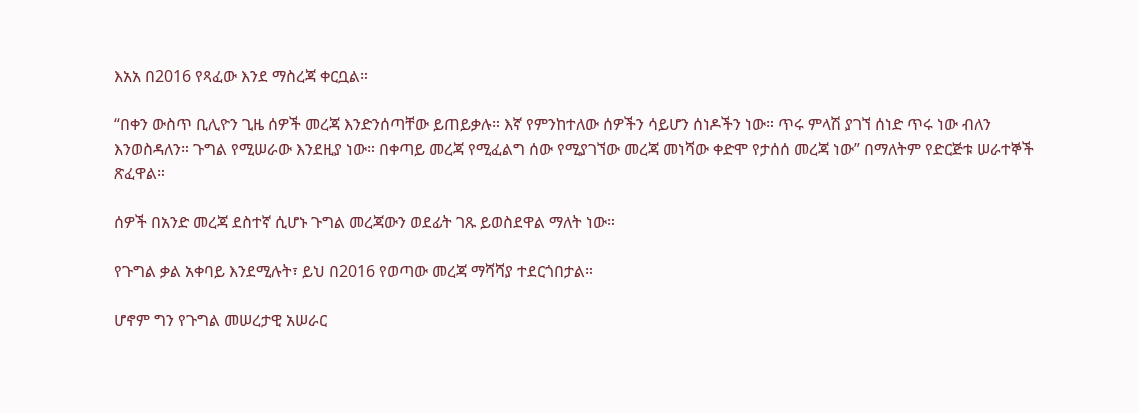እአአ በ2016 የጻፈው እንደ ማስረጃ ቀርቧል።

“በቀን ውስጥ ቢሊዮን ጊዜ ሰዎች መረጃ እንድንሰጣቸው ይጠይቃሉ። እኛ የምንከተለው ሰዎችን ሳይሆን ሰነዶችን ነው። ጥሩ ምላሽ ያገኘ ሰነድ ጥሩ ነው ብለን እንወስዳለን። ጉግል የሚሠራው እንደዚያ ነው። በቀጣይ መረጃ የሚፈልግ ሰው የሚያገኘው መረጃ መነሻው ቀድሞ የታሰሰ መረጃ ነው” በማለትም የድርጅቱ ሠራተኞች ጽፈዋል።

ሰዎች በአንድ መረጃ ደስተኛ ሲሆኑ ጉግል መረጃውን ወደፊት ገጹ ይወስደዋል ማለት ነው።

የጉግል ቃል አቀባይ እንደሚሉት፣ ይህ በ2016 የወጣው መረጃ ማሻሻያ ተደርጎበታል።

ሆኖም ግን የጉግል መሠረታዊ አሠራር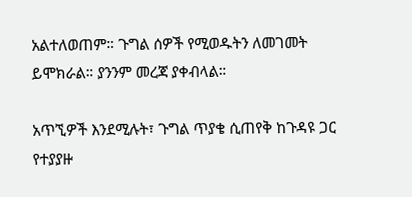አልተለወጠም። ጉግል ሰዎች የሚወዱትን ለመገመት ይሞክራል። ያንንም መረጃ ያቀብላል።

አጥኚዎች እንደሚሉት፣ ጉግል ጥያቄ ሲጠየቅ ከጉዳዩ ጋር የተያያዙ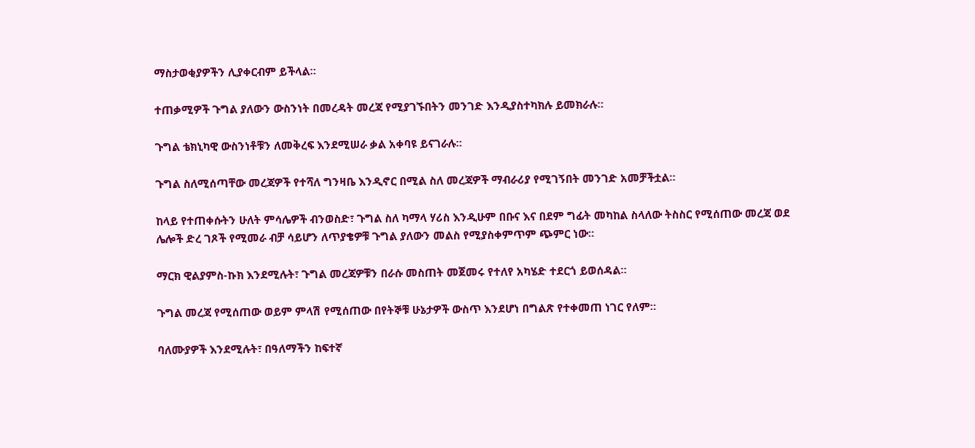ማስታወቂያዎችን ሊያቀርብም ይችላል።

ተጠቃሚዎች ጉግል ያለውን ውስንነት በመረዳት መረጃ የሚያገኙበትን መንገድ እንዲያስተካክሉ ይመክራሉ።

ጉግል ቴክኒካዊ ውስንነቶቹን ለመቅረፍ እንደሚሠራ ቃል አቀባዩ ይናገራሉ።

ጉግል ስለሚሰጣቸው መረጃዎች የተሻለ ግንዛቤ እንዲኖር በሚል ስለ መረጃዎች ማብራሪያ የሚገኝበት መንገድ አመቻችቷል።

ከላይ የተጠቀሱትን ሁለት ምሳሌዎች ብንወስድ፣ ጉግል ስለ ካማላ ሃሪስ እንዲሁም በቡና እና በደም ግፊት መካከል ስላለው ትስስር የሚሰጠው መረጃ ወደ ሌሎች ድረ ገጾች የሚመራ ብቻ ሳይሆን ለጥያቄዎቹ ጉግል ያለውን መልስ የሚያስቀምጥም ጭምር ነው።

ማርክ ዊልያምስ-ኩክ እንደሚሉት፣ ጉግል መረጃዎቹን በራሱ መስጠት መጀመሩ የተለየ አካሄድ ተደርጎ ይወሰዳል።

ጉግል መረጃ የሚሰጠው ወይም ምላሽ የሚሰጠው በየትኞቹ ሁኔታዎች ውስጥ እንደሆነ በግልጽ የተቀመጠ ነገር የለም።

ባለሙያዎች እንደሚሉት፣ በዓለማችን ከፍተኛ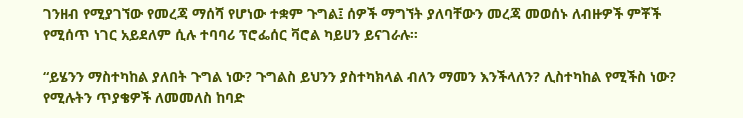ገንዘብ የሚያገኘው የመረጃ ማሰሻ የሆነው ተቋም ጉግል፤ ሰዎች ማግኘት ያለባቸውን መረጃ መወሰኑ ለብዙዎች ምቾች የሚሰጥ ነገር አይደለም ሲሉ ተባባሪ ፕሮፌሰር ቫሮል ካይሀን ይናገራሉ።

“ይሄንን ማስተካከል ያለበት ጉግል ነው? ጉግልስ ይህንን ያስተካክላል ብለን ማመን እንችላለን? ሊስተካከል የሚችስ ነው? የሚሉትን ጥያቄዎች ለመመለስ ከባድ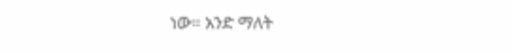ነው። አንድ ማለት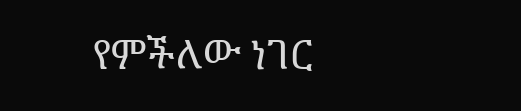የምችለው ነገር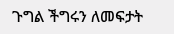ጉግል ችግሩን ለመፍታት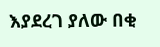እያደረገ ያለው በቂ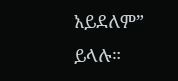አይደለም” ይላሉ።